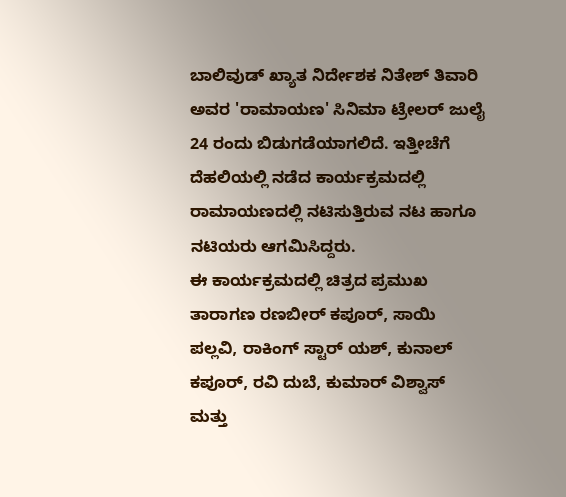ಬಾಲಿವುಡ್ ಖ್ಯಾತ ನಿರ್ದೇಶಕ ನಿತೇಶ್ ತಿವಾರಿ ಅವರ 'ರಾಮಾಯಣ' ಸಿನಿಮಾ ಟ್ರೇಲರ್ ಜುಲೈ 24 ರಂದು ಬಿಡುಗಡೆಯಾಗಲಿದೆ. ಇತ್ತೀಚೆಗೆ ದೆಹಲಿಯಲ್ಲಿ ನಡೆದ ಕಾರ್ಯಕ್ರಮದಲ್ಲಿ ರಾಮಾಯಣದಲ್ಲಿ ನಟಿಸುತ್ತಿರುವ ನಟ ಹಾಗೂ ನಟಿಯರು ಆಗಮಿಸಿದ್ದರು.
ಈ ಕಾರ್ಯಕ್ರಮದಲ್ಲಿ ಚಿತ್ರದ ಪ್ರಮುಖ ತಾರಾಗಣ ರಣಬೀರ್ ಕಪೂರ್, ಸಾಯಿ ಪಲ್ಲವಿ, ರಾಕಿಂಗ್ ಸ್ಟಾರ್ ಯಶ್, ಕುನಾಲ್ ಕಪೂರ್, ರವಿ ದುಬೆ, ಕುಮಾರ್ ವಿಶ್ವಾಸ್ ಮತ್ತು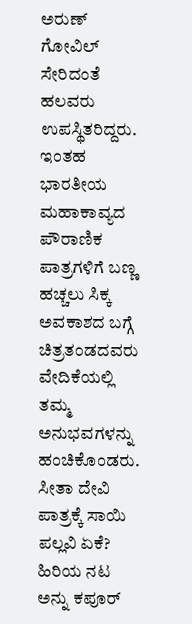ಅರುಣ್ ಗೋವಿಲ್ ಸೇರಿದಂತೆ ಹಲವರು ಉಪಸ್ಥಿತರಿದ್ದರು.
ಇಂತಹ ಭಾರತೀಯ ಮಹಾಕಾವ್ಯದ ಪೌರಾಣಿಕ ಪಾತ್ರಗಳಿಗೆ ಬಣ್ಣ ಹಚ್ಚಲು ಸಿಕ್ಕ ಅವಕಾಶದ ಬಗ್ಗೆ ಚಿತ್ರತಂಡದವರು ವೇದಿಕೆಯಲ್ಲಿ ತಮ್ಮ ಅನುಭವಗಳನ್ನು ಹಂಚಿಕೊಂಡರು.
ಸೀತಾ ದೇವಿ ಪಾತ್ರಕ್ಕೆ ಸಾಯಿ ಪಲ್ಲವಿ ಏಕೆ? ಹಿರಿಯ ನಟ ಅನ್ನು ಕಪೂರ್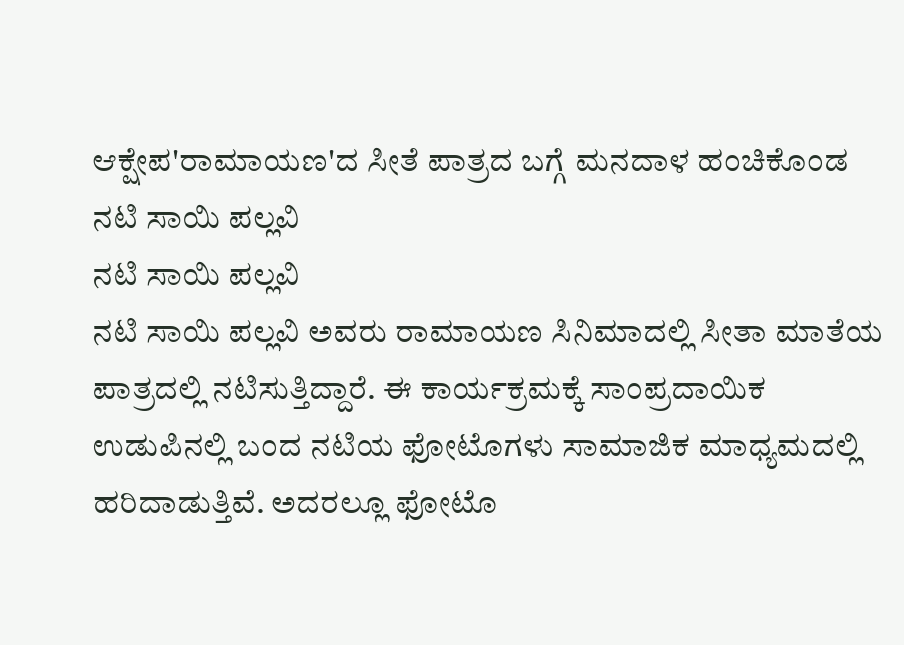ಆಕ್ಷೇಪ'ರಾಮಾಯಣ'ದ ಸೀತೆ ಪಾತ್ರದ ಬಗ್ಗೆ ಮನದಾಳ ಹಂಚಿಕೊಂಡ ನಟಿ ಸಾಯಿ ಪಲ್ಲವಿ
ನಟಿ ಸಾಯಿ ಪಲ್ಲವಿ
ನಟಿ ಸಾಯಿ ಪಲ್ಲವಿ ಅವರು ರಾಮಾಯಣ ಸಿನಿಮಾದಲ್ಲಿ ಸೀತಾ ಮಾತೆಯ ಪಾತ್ರದಲ್ಲಿ ನಟಿಸುತ್ತಿದ್ದಾರೆ. ಈ ಕಾರ್ಯಕ್ರಮಕ್ಕೆ ಸಾಂಪ್ರದಾಯಿಕ ಉಡುಪಿನಲ್ಲಿ ಬಂದ ನಟಿಯ ಫೋಟೊಗಳು ಸಾಮಾಜಿಕ ಮಾಧ್ಯಮದಲ್ಲಿ ಹರಿದಾಡುತ್ತಿವೆ. ಅದರಲ್ಲೂ ಫೋಟೊ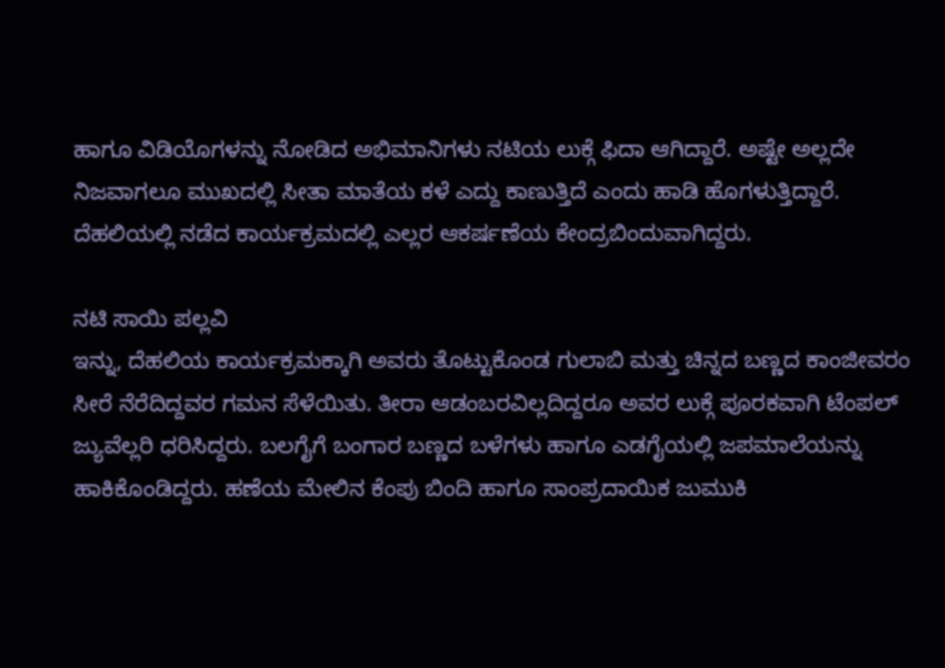ಹಾಗೂ ವಿಡಿಯೊಗಳನ್ನು ನೋಡಿದ ಅಭಿಮಾನಿಗಳು ನಟಿಯ ಲುಕ್ಗೆ ಫಿದಾ ಆಗಿದ್ದಾರೆ. ಅಷ್ಟೇ ಅಲ್ಲದೇ ನಿಜವಾಗಲೂ ಮುಖದಲ್ಲಿ ಸೀತಾ ಮಾತೆಯ ಕಳೆ ಎದ್ದು ಕಾಣುತ್ತಿದೆ ಎಂದು ಹಾಡಿ ಹೊಗಳುತ್ತಿದ್ದಾರೆ. ದೆಹಲಿಯಲ್ಲಿ ನಡೆದ ಕಾರ್ಯಕ್ರಮದಲ್ಲಿ ಎಲ್ಲರ ಆಕರ್ಷಣೆಯ ಕೇಂದ್ರಬಿಂದುವಾಗಿದ್ದರು.

ನಟಿ ಸಾಯಿ ಪಲ್ಲವಿ
ಇನ್ನು, ದೆಹಲಿಯ ಕಾರ್ಯಕ್ರಮಕ್ಕಾಗಿ ಅವರು ತೊಟ್ಟುಕೊಂಡ ಗುಲಾಬಿ ಮತ್ತು ಚಿನ್ನದ ಬಣ್ಣದ ಕಾಂಜೀವರಂ ಸೀರೆ ನೆರೆದಿದ್ದವರ ಗಮನ ಸೆಳೆಯಿತು. ತೀರಾ ಆಡಂಬರವಿಲ್ಲದಿದ್ದರೂ ಅವರ ಲುಕ್ಗೆ ಪೂರಕವಾಗಿ ಟೆಂಪಲ್ ಜ್ಯುವೆಲ್ಲರಿ ಧರಿಸಿದ್ದರು. ಬಲಗೈಗೆ ಬಂಗಾರ ಬಣ್ಣದ ಬಳೆಗಳು ಹಾಗೂ ಎಡಗೈಯಲ್ಲಿ ಜಪಮಾಲೆಯನ್ನು ಹಾಕಿಕೊಂಡಿದ್ದರು. ಹಣೆಯ ಮೇಲಿನ ಕೆಂಪು ಬಿಂದಿ ಹಾಗೂ ಸಾಂಪ್ರದಾಯಿಕ ಜುಮುಕಿ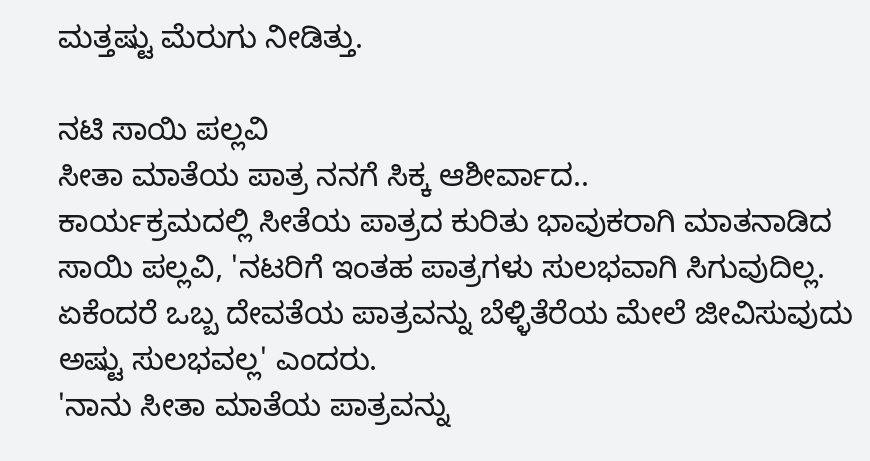ಮತ್ತಷ್ಟು ಮೆರುಗು ನೀಡಿತ್ತು.

ನಟಿ ಸಾಯಿ ಪಲ್ಲವಿ
ಸೀತಾ ಮಾತೆಯ ಪಾತ್ರ ನನಗೆ ಸಿಕ್ಕ ಆಶೀರ್ವಾದ..
ಕಾರ್ಯಕ್ರಮದಲ್ಲಿ ಸೀತೆಯ ಪಾತ್ರದ ಕುರಿತು ಭಾವುಕರಾಗಿ ಮಾತನಾಡಿದ ಸಾಯಿ ಪಲ್ಲವಿ, 'ನಟರಿಗೆ ಇಂತಹ ಪಾತ್ರಗಳು ಸುಲಭವಾಗಿ ಸಿಗುವುದಿಲ್ಲ. ಏಕೆಂದರೆ ಒಬ್ಬ ದೇವತೆಯ ಪಾತ್ರವನ್ನು ಬೆಳ್ಳಿತೆರೆಯ ಮೇಲೆ ಜೀವಿಸುವುದು ಅಷ್ಟು ಸುಲಭವಲ್ಲ' ಎಂದರು.
'ನಾನು ಸೀತಾ ಮಾತೆಯ ಪಾತ್ರವನ್ನು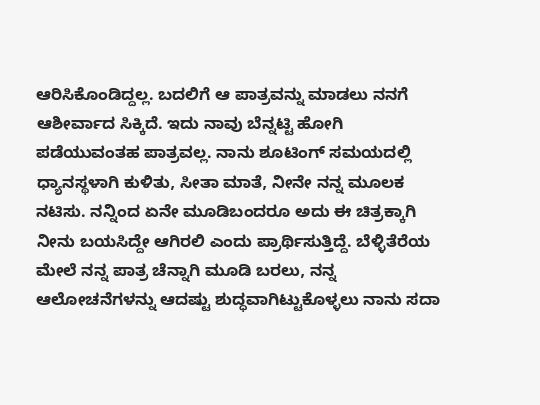ಆರಿಸಿಕೊಂಡಿದ್ದಲ್ಲ. ಬದಲಿಗೆ ಆ ಪಾತ್ರವನ್ನು ಮಾಡಲು ನನಗೆ ಆಶೀರ್ವಾದ ಸಿಕ್ಕಿದೆ. ಇದು ನಾವು ಬೆನ್ನಟ್ಟಿ ಹೋಗಿ ಪಡೆಯುವಂತಹ ಪಾತ್ರವಲ್ಲ. ನಾನು ಶೂಟಿಂಗ್ ಸಮಯದಲ್ಲಿ ಧ್ಯಾನಸ್ಥಳಾಗಿ ಕುಳಿತು, ಸೀತಾ ಮಾತೆ, ನೀನೇ ನನ್ನ ಮೂಲಕ ನಟಿಸು. ನನ್ನಿಂದ ಏನೇ ಮೂಡಿಬಂದರೂ ಅದು ಈ ಚಿತ್ರಕ್ಕಾಗಿ ನೀನು ಬಯಸಿದ್ದೇ ಆಗಿರಲಿ ಎಂದು ಪ್ರಾರ್ಥಿಸುತ್ತಿದ್ದೆ. ಬೆಳ್ಳಿತೆರೆಯ ಮೇಲೆ ನನ್ನ ಪಾತ್ರ ಚೆನ್ನಾಗಿ ಮೂಡಿ ಬರಲು, ನನ್ನ ಆಲೋಚನೆಗಳನ್ನು ಆದಷ್ಟು ಶುದ್ಧವಾಗಿಟ್ಟುಕೊಳ್ಳಲು ನಾನು ಸದಾ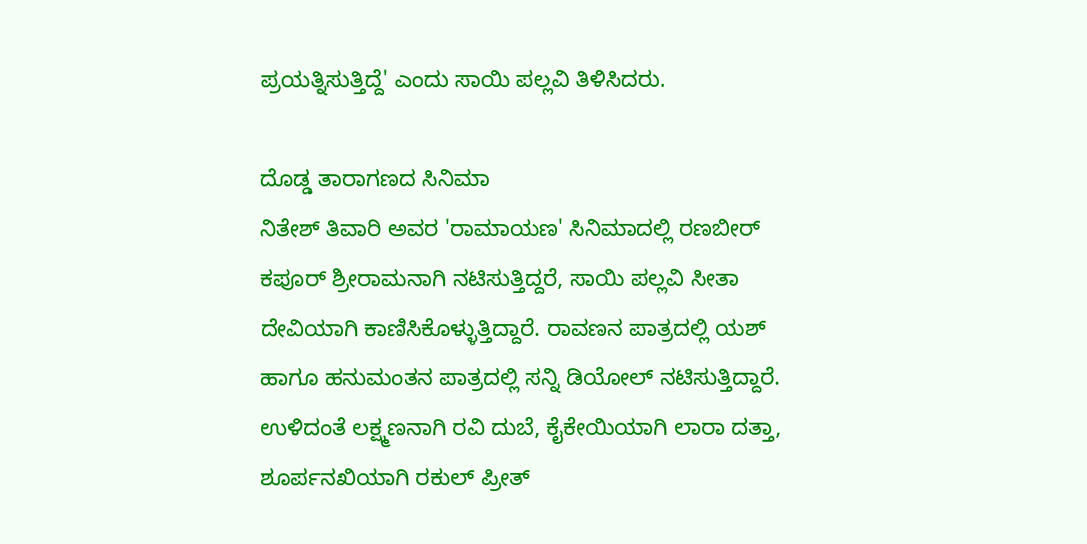ಪ್ರಯತ್ನಿಸುತ್ತಿದ್ದೆ' ಎಂದು ಸಾಯಿ ಪಲ್ಲವಿ ತಿಳಿಸಿದರು.

ದೊಡ್ಡ ತಾರಾಗಣದ ಸಿನಿಮಾ
ನಿತೇಶ್ ತಿವಾರಿ ಅವರ 'ರಾಮಾಯಣ' ಸಿನಿಮಾದಲ್ಲಿ ರಣಬೀರ್ ಕಪೂರ್ ಶ್ರೀರಾಮನಾಗಿ ನಟಿಸುತ್ತಿದ್ದರೆ, ಸಾಯಿ ಪಲ್ಲವಿ ಸೀತಾ ದೇವಿಯಾಗಿ ಕಾಣಿಸಿಕೊಳ್ಳುತ್ತಿದ್ದಾರೆ. ರಾವಣನ ಪಾತ್ರದಲ್ಲಿ ಯಶ್ ಹಾಗೂ ಹನುಮಂತನ ಪಾತ್ರದಲ್ಲಿ ಸನ್ನಿ ಡಿಯೋಲ್ ನಟಿಸುತ್ತಿದ್ದಾರೆ. ಉಳಿದಂತೆ ಲಕ್ಷ್ಮಣನಾಗಿ ರವಿ ದುಬೆ, ಕೈಕೇಯಿಯಾಗಿ ಲಾರಾ ದತ್ತಾ, ಶೂರ್ಪನಖಿಯಾಗಿ ರಕುಲ್ ಪ್ರೀತ್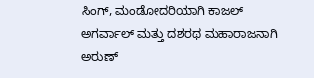ಸಿಂಗ್, ಮಂಡೋದರಿಯಾಗಿ ಕಾಜಲ್ ಅಗರ್ವಾಲ್ ಮತ್ತು ದಶರಥ ಮಹಾರಾಜನಾಗಿ ಅರುಣ್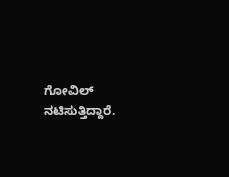ಗೋವಿಲ್ ನಟಿಸುತ್ತಿದ್ದಾರೆ.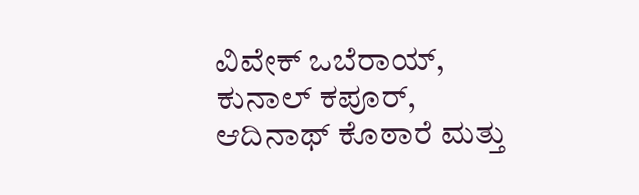ವಿವೇಕ್ ಒಬೆರಾಯ್, ಕುನಾಲ್ ಕಪೂರ್, ಆದಿನಾಥ್ ಕೊಠಾರೆ ಮತ್ತು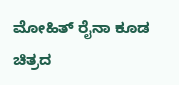ಮೋಹಿತ್ ರೈನಾ ಕೂಡ ಚಿತ್ರದ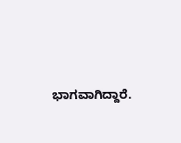ಭಾಗವಾಗಿದ್ದಾರೆ.